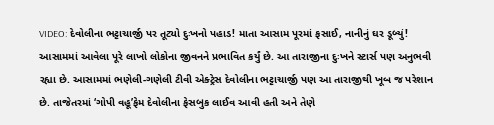VIDEO: દેવોલીના ભટ્ટાચાર્જી પર તૂટ્યો દુઃખનો પહાડ! માતા આસામ પૂરમાં ફસાઈ, નાનીનું ઘર ડૂબ્યું!
આસામમાં આવેલા પૂરે લાખો લોકોના જીવનને પ્રભાવિત કર્યું છે. આ તારાજીના દુઃખને સ્ટાર્સ પણ અનુભવી રહ્યા છે. આસામમાં ભણેલી-ગણેલી ટીવી એક્ટ્રેસ દેવોલીના ભટ્ટાચાર્જી પણ આ તારાજીથી ખૂબ જ પરેશાન છે. તાજેતરમાં ‘ગોપી વહૂ’ફેમ દેવોલીના ફેસબુક લાઈવ આવી હતી અને તેણે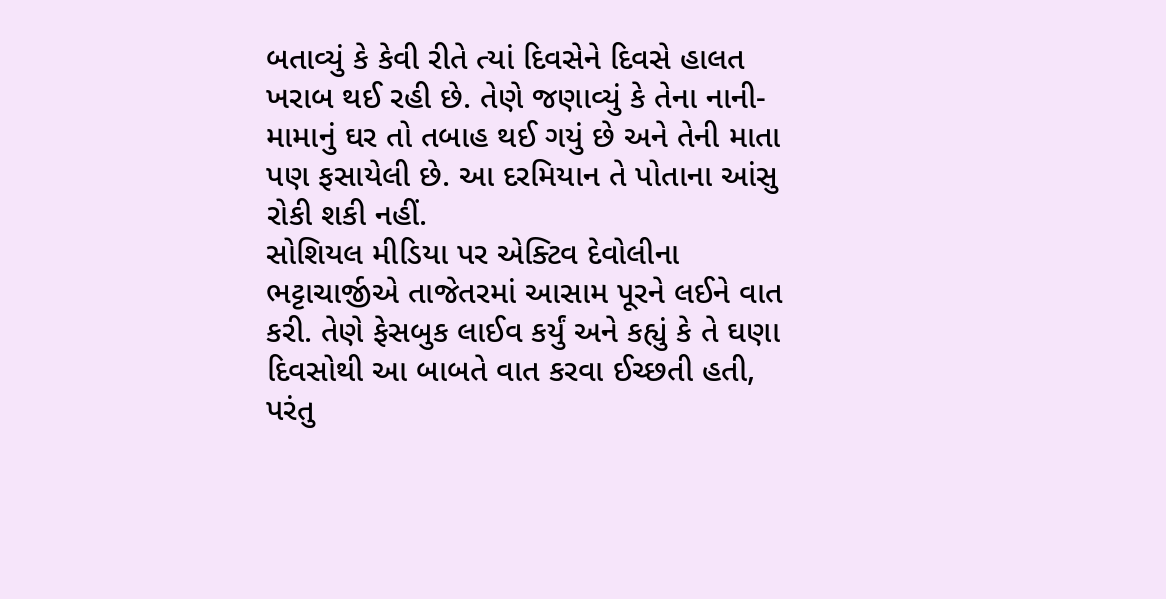બતાવ્યું કે કેવી રીતે ત્યાં દિવસેને દિવસે હાલત ખરાબ થઈ રહી છે. તેણે જણાવ્યું કે તેના નાની-મામાનું ઘર તો તબાહ થઈ ગયું છે અને તેની માતા પણ ફસાયેલી છે. આ દરમિયાન તે પોતાના આંસુ રોકી શકી નહીં.
સોશિયલ મીડિયા પર એક્ટિવ દેવોલીના ભટ્ટાચાર્જીએ તાજેતરમાં આસામ પૂરને લઈને વાત કરી. તેણે ફેસબુક લાઈવ કર્યું અને કહ્યું કે તે ઘણા દિવસોથી આ બાબતે વાત કરવા ઈચ્છતી હતી, પરંતુ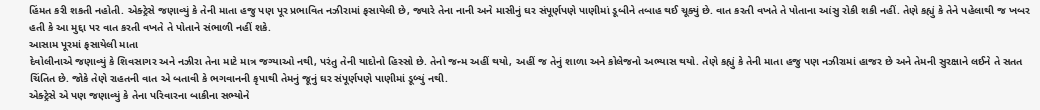હિંમત કરી શકતી નહોતી. એક્ટ્રેસે જણાવ્યું કે તેની માતા હજુ પણ પૂર પ્રભાવિત નઝીરામાં ફસાયેલી છે, જ્યારે તેના નાની અને માસીનું ઘર સંપૂર્ણપણે પાણીમાં ડૂબીને તબાહ થઈ ચૂક્યું છે. વાત કરતી વખતે તે પોતાના આંસુ રોકી શકી નહીં. તેણે કહ્યું કે તેને પહેલાથી જ ખબર હતી કે આ મુદ્દા પર વાત કરતી વખતે તે પોતાને સંભાળી નહીં શકે.
આસામ પૂરમાં ફસાયેલી માતા
દેવોલીનાએ જણાવ્યું કે શિવસાગર અને નઝીરા તેના માટે માત્ર જગ્યાઓ નથી, પરંતુ તેની યાદોનો હિસ્સો છે. તેનો જન્મ અહીં થયો, અહીં જ તેનું શાળા અને કોલેજનો અભ્યાસ થયો. તેણે કહ્યું કે તેની માતા હજુ પણ નઝીરામાં હાજર છે અને તેમની સુરક્ષાને લઈને તે સતત ચિંતિત છે. જોકે તેણે રાહતની વાત એ બતાવી કે ભગવાનની કૃપાથી તેમનું જૂનું ઘર સંપૂર્ણપણે પાણીમાં ડૂબ્યું નથી.
એક્ટ્રેસે એ પણ જણાવ્યું કે તેના પરિવારના બાકીના સભ્યોને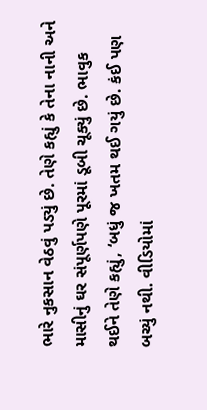ભારે નુકસાન વેઠવું પડ્યું છે. તેણે કહ્યું કે તેના નાની અને માસીનું ઘર સંપૂર્ણપણે પૂરમાં ડૂબી ચૂક્યું છે. ભાવુક થઈને તેણે કહ્યું, ‘બધું જ ખતમ થઈ ગયું છે. કંઈ પણ બચ્યું નથી. વીડિયોમાં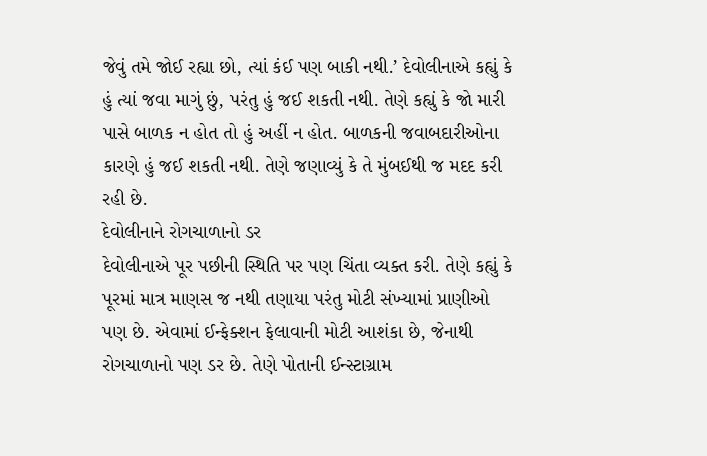જેવું તમે જોઈ રહ્યા છો, ત્યાં કંઈ પણ બાકી નથી.’ દેવોલીનાએ કહ્યું કે હું ત્યાં જવા માગું છું, પરંતુ હું જઈ શકતી નથી. તેણે કહ્યું કે જો મારી પાસે બાળક ન હોત તો હું અહીં ન હોત. બાળકની જવાબદારીઓના કારણે હું જઈ શકતી નથી. તેણે જણાવ્યું કે તે મુંબઈથી જ મદદ કરી રહી છે.
દેવોલીનાને રોગચાળાનો ડર
દેવોલીનાએ પૂર પછીની સ્થિતિ પર પણ ચિંતા વ્યક્ત કરી. તેણે કહ્યું કે પૂરમાં માત્ર માણસ જ નથી તણાયા પરંતુ મોટી સંખ્યામાં પ્રાણીઓ પણ છે. એવામાં ઈન્ફેક્શન ફેલાવાની મોટી આશંકા છે, જેનાથી રોગચાળાનો પણ ડર છે. તેણે પોતાની ઈન્સ્ટાગ્રામ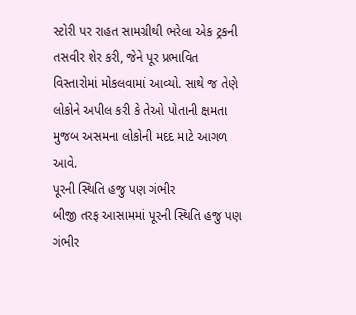સ્ટોરી પર રાહત સામગ્રીથી ભરેલા એક ટ્રકની તસવીર શેર કરી, જેને પૂર પ્રભાવિત વિસ્તારોમાં મોકલવામાં આવ્યો. સાથે જ તેણે લોકોને અપીલ કરી કે તેઓ પોતાની ક્ષમતા મુજબ અસમના લોકોની મદદ માટે આગળ આવે.
પૂરની સ્થિતિ હજુ પણ ગંભીર
બીજી તરફ આસામમાં પૂરની સ્થિતિ હજુ પણ ગંભીર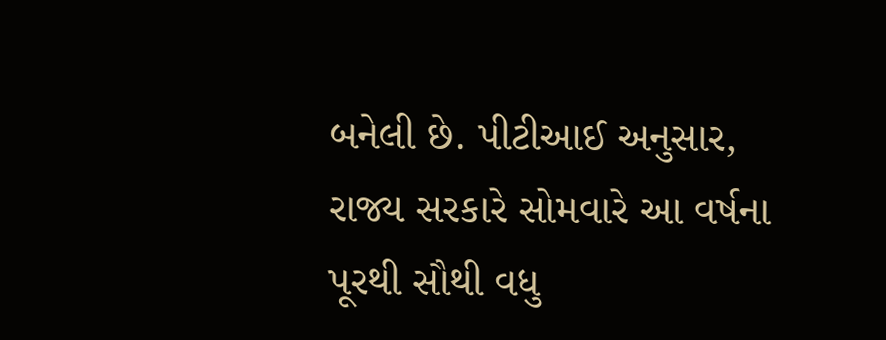બનેલી છે. પીટીઆઈ અનુસાર, રાજ્ય સરકારે સોમવારે આ વર્ષના પૂરથી સૌથી વધુ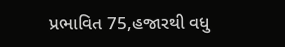પ્રભાવિત 75,હજારથી વધુ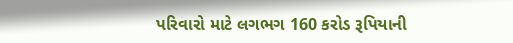પરિવારો માટે લગભગ 160 કરોડ રૂપિયાની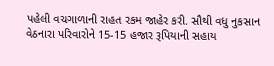પહેલી વચગાળાની રાહત રકમ જાહેર કરી. સૌથી વધુ નુકસાન વેઠનારા પરિવારોને 15-15 હજાર રૂપિયાની સહાય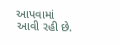આપવામાં આવી રહી છે.